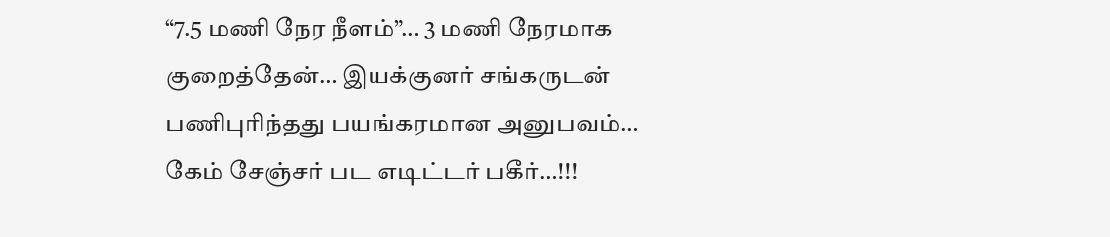“7.5 மணி நேர நீளம்”… 3 மணி நேரமாக குறைத்தேன்… இயக்குனர் சங்கருடன் பணிபுரிந்தது பயங்கரமான அனுபவம்… கேம் சேஞ்சர் பட எடிட்டர் பகீர்…!!!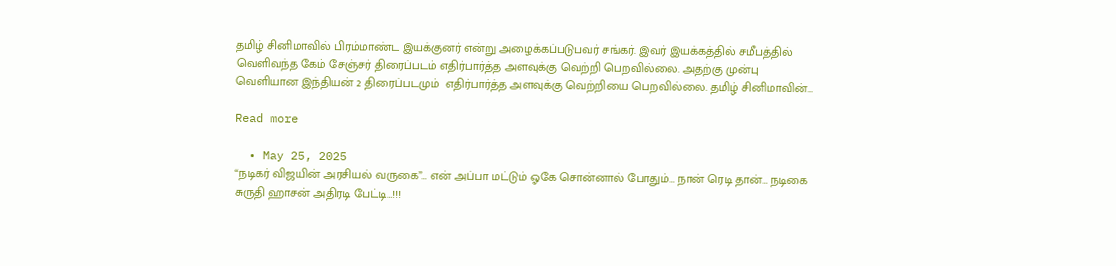தமிழ் சினிமாவில் பிரம்மாண்ட இயக்குனர் என்று அழைக்கப்படுபவர் சங்கர். இவர் இயக்கத்தில் சமீபத்தில் வெளிவந்த கேம் சேஞ்சர் திரைப்படம் எதிர்பார்த்த அளவுக்கு வெற்றி பெறவில்லை. அதற்கு முன்பு வெளியான இந்தியன் 2 திரைப்படமும்  எதிர்பார்த்த அளவுக்கு வெற்றியை பெறவில்லை. தமிழ் சினிமாவின்…

Read more

  • May 25, 2025
“நடிகர் விஜயின் அரசியல் வருகை”… என் அப்பா மட்டும் ஓகே சொன்னால் போதும்… நான் ரெடி தான்… நடிகை சுருதி ஹாசன் அதிரடி பேட்டி…!!!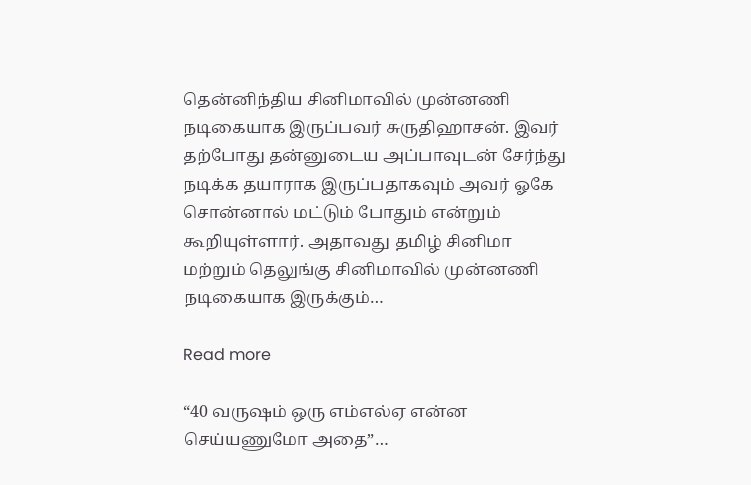தென்னிந்திய சினிமாவில் முன்னணி நடிகையாக இருப்பவர் சுருதிஹாசன். இவர் தற்போது தன்னுடைய அப்பாவுடன் சேர்ந்து நடிக்க தயாராக இருப்பதாகவும் அவர் ஓகே சொன்னால் மட்டும் போதும் என்றும் கூறியுள்ளார். அதாவது தமிழ் சினிமா மற்றும் தெலுங்கு சினிமாவில் முன்னணி நடிகையாக இருக்கும்…

Read more

“40 வருஷம் ஒரு எம்எல்ஏ என்ன செய்யணுமோ அதை”…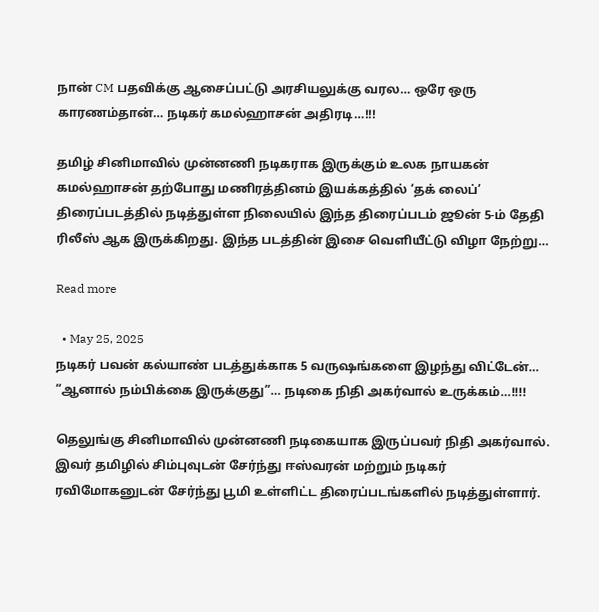நான் CM பதவிக்கு ஆசைப்பட்டு அரசியலுக்கு வரல… ஒரே ஒரு காரணம்தான்… நடிகர் கமல்ஹாசன் அதிரடி…!!!

தமிழ் சினிமாவில் முன்னணி நடிகராக இருக்கும் உலக நாயகன் கமல்ஹாசன் தற்போது மணிரத்தினம் இயக்கத்தில் ‘தக் லைப்’  திரைப்படத்தில் நடித்துள்ள நிலையில் இந்த திரைப்படம் ஜூன் 5-ம் தேதி ரிலீஸ் ஆக இருக்கிறது. இந்த படத்தின் இசை வெளியீட்டு விழா நேற்று…

Read more

  • May 25, 2025
நடிகர் பவன் கல்யாண் படத்துக்காக 5 வருஷங்களை இழந்து விட்டேன்… “ஆனால் நம்பிக்கை இருக்குது”… நடிகை நிதி அகர்வால் உருக்கம்…!!!!

தெலுங்கு சினிமாவில் முன்னணி நடிகையாக இருப்பவர் நிதி அகர்வால். இவர் தமிழில் சிம்புவுடன் சேர்ந்து ஈஸ்வரன் மற்றும் நடிகர் ரவிமோகனுடன் சேர்ந்து பூமி உள்ளிட்ட திரைப்படங்களில் நடித்துள்ளார்.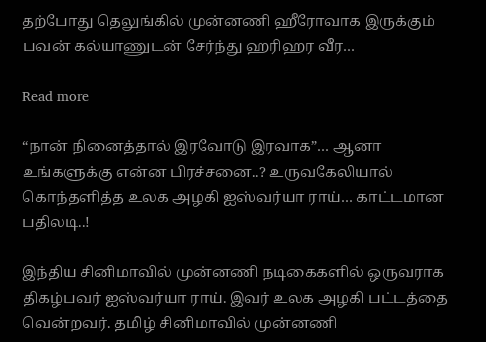தற்போது தெலுங்கில் முன்னணி ஹீரோவாக இருக்கும் பவன் கல்யாணுடன் சேர்ந்து ஹரிஹர வீர…

Read more

“நான் நினைத்தால் இரவோடு இரவாக”… ஆனா உங்களுக்கு என்ன பிரச்சனை..? உருவகேலியால் கொந்தளித்த உலக அழகி ஐஸ்வர்யா ராய்… காட்டமான பதிலடி..!

இந்திய சினிமாவில் முன்னணி நடிகைகளில் ஒருவராக திகழ்பவர் ஐஸ்வர்யா ராய். இவர் உலக அழகி பட்டத்தை வென்றவர். தமிழ் சினிமாவில் முன்னணி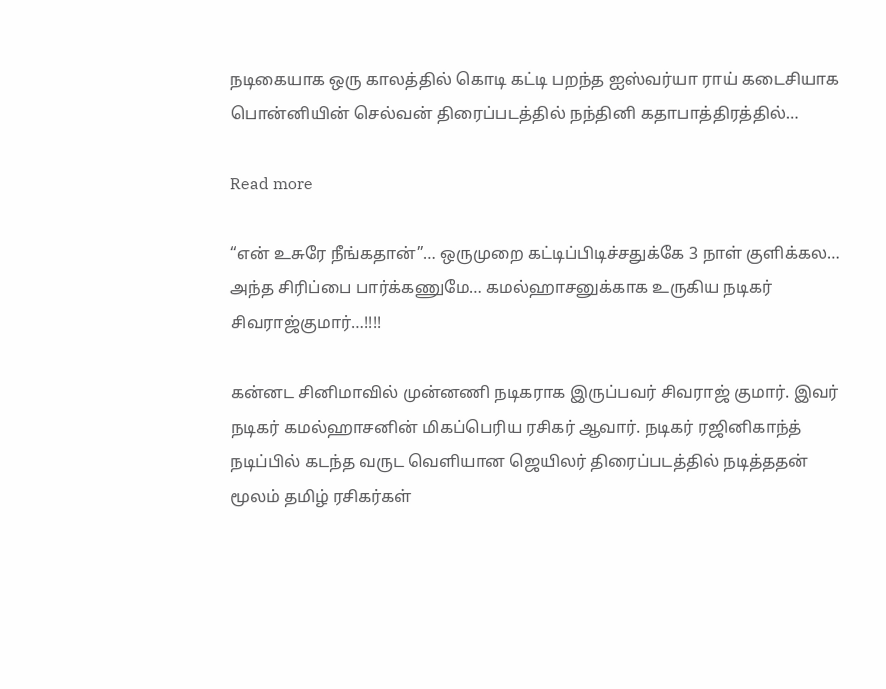நடிகையாக ஒரு காலத்தில் கொடி கட்டி பறந்த ஐஸ்வர்யா ராய் கடைசியாக பொன்னியின் செல்வன் திரைப்படத்தில் நந்தினி கதாபாத்திரத்தில்…

Read more

“என் உசுரே நீங்கதான்”… ஒருமுறை கட்டிப்பிடிச்சதுக்கே 3 நாள் குளிக்கல… அந்த சிரிப்பை பார்க்கணுமே… கமல்ஹாசனுக்காக உருகிய நடிகர் சிவராஜ்குமார்…!!!!

கன்னட சினிமாவில் முன்னணி நடிகராக இருப்பவர் சிவராஜ் குமார். இவர் நடிகர் கமல்ஹாசனின் மிகப்பெரிய ரசிகர் ஆவார். நடிகர் ரஜினிகாந்த் நடிப்பில் கடந்த வருட வெளியான ஜெயிலர் திரைப்படத்தில் நடித்ததன் மூலம் தமிழ் ரசிகர்கள்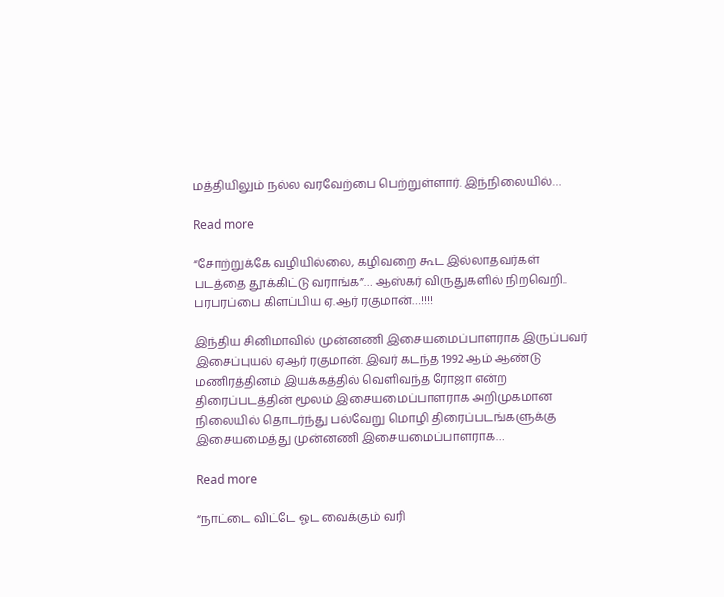மத்தியிலும் நல்ல வரவேற்பை பெற்றுள்ளார். இந்நிலையில்…

Read more

“சோற்றுக்கே வழியில்லை, கழிவறை கூட இல்லாதவர்கள் படத்தை தூக்கிட்டு வராங்க”… ஆஸ்கர் விருதுகளில் நிறவெறி.. பரபரப்பை கிளப்பிய ஏ.ஆர் ரகுமான்…!!!!

இந்திய சினிமாவில் முன்னணி இசையமைப்பாளராக இருப்பவர் இசைப்புயல் ஏ‌ஆர் ரகுமான். இவர் கடந்த 1992 ஆம் ஆண்டு மணிரத்தினம் இயக்கத்தில் வெளிவந்த ரோஜா என்ற திரைப்படத்தின் மூலம் இசையமைப்பாளராக அறிமுகமான நிலையில் தொடர்ந்து பல்வேறு மொழி திரைப்படங்களுக்கு இசையமைத்து முன்னணி இசையமைப்பாளராக…

Read more

“நாட்டை விட்டே ஓட வைக்கும் வரி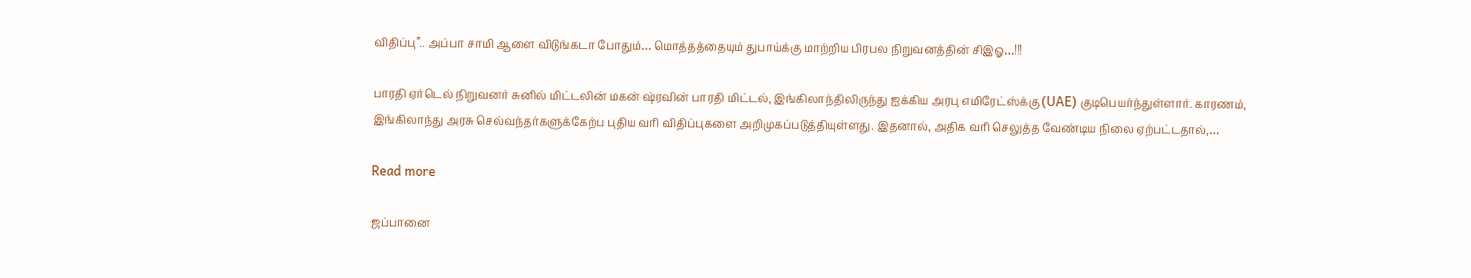விதிப்பு”.. அப்பா சாமி ஆளை விடுங்கடா போதும்… மொத்தத்தையும் துபாய்க்கு மாற்றிய பிரபல நிறுவனத்தின் சிஇஓ…!!!

பாரதி ஏர்டெல் நிறுவனர் சுனில் மிட்டலின் மகன் ஷ்ரவின் பாரதி மிட்டல், இங்கிலாந்திலிருந்து ஐக்கிய அரபு எமிரேட்ஸ்க்கு (UAE) குடிபெயர்ந்துள்ளார். காரணம், இங்கிலாந்து அரசு செல்வந்தர்களுக்கேற்ப புதிய வரி விதிப்புகளை அறிமுகப்படுத்தியுள்ளது. இதனால், அதிக வரி செலுத்த வேண்டிய நிலை ஏற்பட்டதால்,…

Read more

ஜப்பானை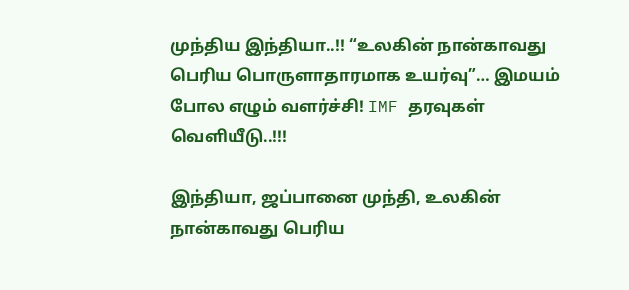முந்திய இந்தியா..!! “உலகின் நான்காவது பெரிய பொருளாதாரமாக உயர்வு”… இமயம் போல எழும் வளர்ச்சி! IMF தரவுகள் வெளியீடு..!!!

இந்தியா, ஜப்பானை முந்தி, உலகின் நான்காவது பெரிய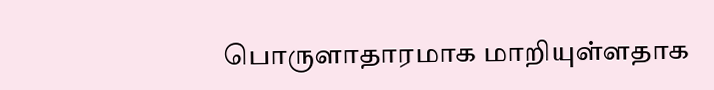பொருளாதாரமாக மாறியுள்ளதாக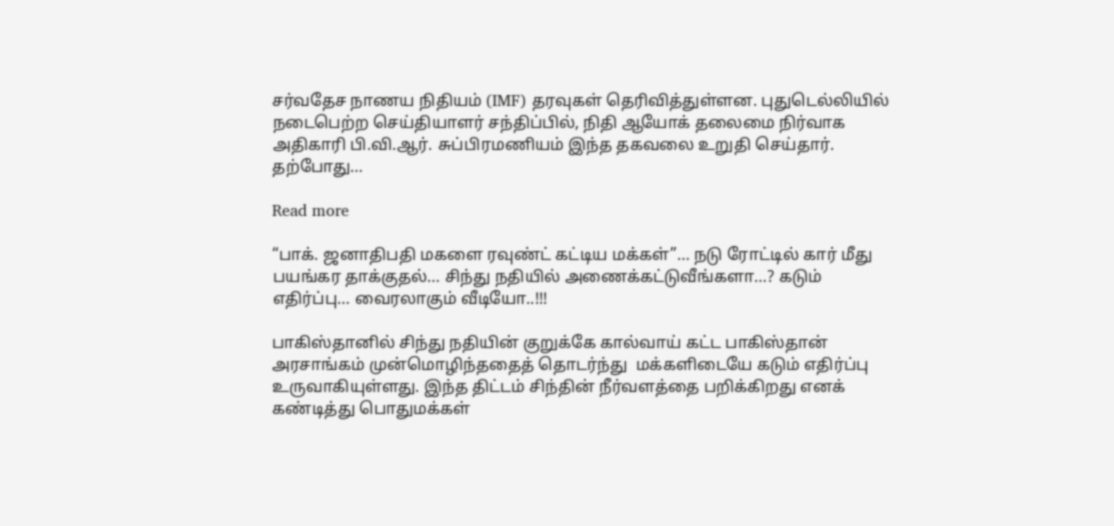சர்வதேச நாணய நிதியம் (IMF) தரவுகள் தெரிவித்துள்ளன. புதுடெல்லியில் நடைபெற்ற செய்தியாளர் சந்திப்பில், நிதி ஆயோக் தலைமை நிர்வாக அதிகாரி பி.வி.ஆர். சுப்பிரமணியம் இந்த தகவலை உறுதி செய்தார். தற்போது…

Read more

“பாக். ஜனாதிபதி மகளை ரவுண்ட் கட்டிய மக்கள்”… நடு ரோட்டில் கார் மீது பயங்கர தாக்குதல்… சிந்து நதியில் அணைக்கட்டுவீங்களா…? கடும் எதிர்ப்பு… வைரலாகும் வீடியோ..!!!

பாகிஸ்தானில் சிந்து நதியின் குறுக்கே கால்வாய் கட்ட பாகிஸ்தான் அரசாங்கம் முன்மொழிந்ததைத் தொடர்ந்து  மக்களிடையே கடும் எதிர்ப்பு உருவாகியுள்ளது. இந்த திட்டம் சிந்தின் நீர்வளத்தை பறிக்கிறது எனக் கண்டித்து பொதுமக்கள்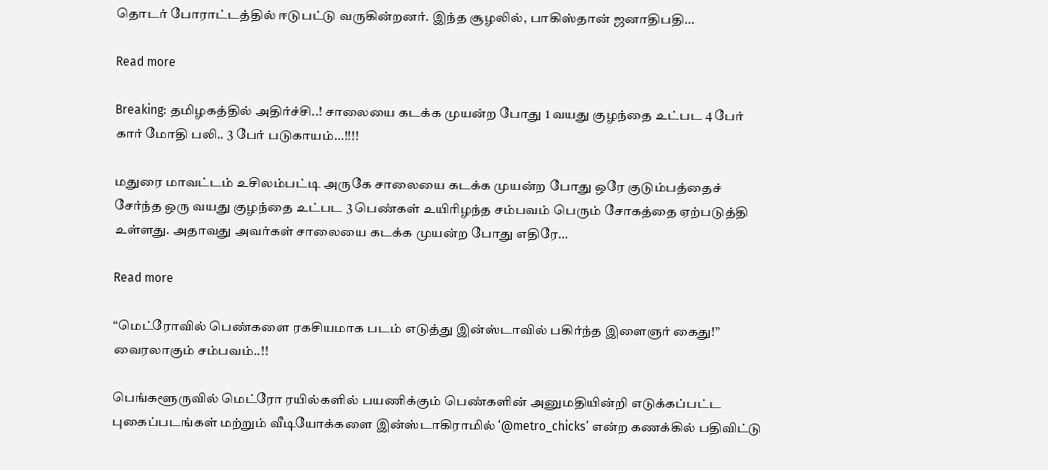தொடர் போராட்டத்தில் ஈடுபட்டு வருகின்றனர். இந்த சூழலில், பாகிஸ்தான் ஜனாதிபதி…

Read more

Breaking: தமிழகத்தில் அதிர்ச்சி..! சாலையை கடக்க முயன்ற போது 1 வயது குழந்தை உட்பட 4 பேர் கார் மோதி பலி.. 3 பேர் படுகாயம்…!!!!

மதுரை மாவட்டம் உசிலம்பட்டி அருகே சாலையை கடக்க முயன்ற போது ஒரே குடும்பத்தைச் சேர்ந்த ஒரு வயது குழந்தை உட்பட 3 பெண்கள் உயிரிழந்த சம்பவம் பெரும் சோகத்தை ஏற்படுத்தி உள்ளது. அதாவது அவர்கள் சாலையை கடக்க முயன்ற போது எதிரே…

Read more

“மெட்ரோவில் பெண்களை ரகசியமாக படம் எடுத்து இன்ஸ்டாவில் பகிர்ந்த இளைஞர் கைது!” வைரலாகும் சம்பவம்..!!

பெங்களூருவில் மெட்ரோ ரயில்களில் பயணிக்கும் பெண்களின் அனுமதியின்றி எடுக்கப்பட்ட புகைப்படங்கள் மற்றும் வீடியோக்களை இன்ஸ்டாகிராமில் ‘@metro_chicks’ என்ற கணக்கில் பதிவிட்டு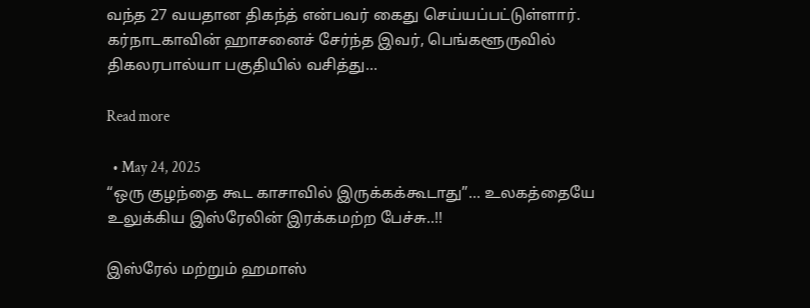வந்த 27 வயதான திகந்த் என்பவர் கைது செய்யப்பட்டுள்ளார். கர்நாடகாவின் ஹாசனைச் சேர்ந்த இவர், பெங்களூருவில் திகலரபால்யா பகுதியில் வசித்து…

Read more

  • May 24, 2025
“ஒரு குழந்தை கூட காசாவில் இருக்கக்கூடாது”… உலகத்தையே உலுக்கிய இஸ்ரேலின் இரக்கமற்ற பேச்சு..!!

இஸ்ரேல் மற்றும் ஹமாஸ்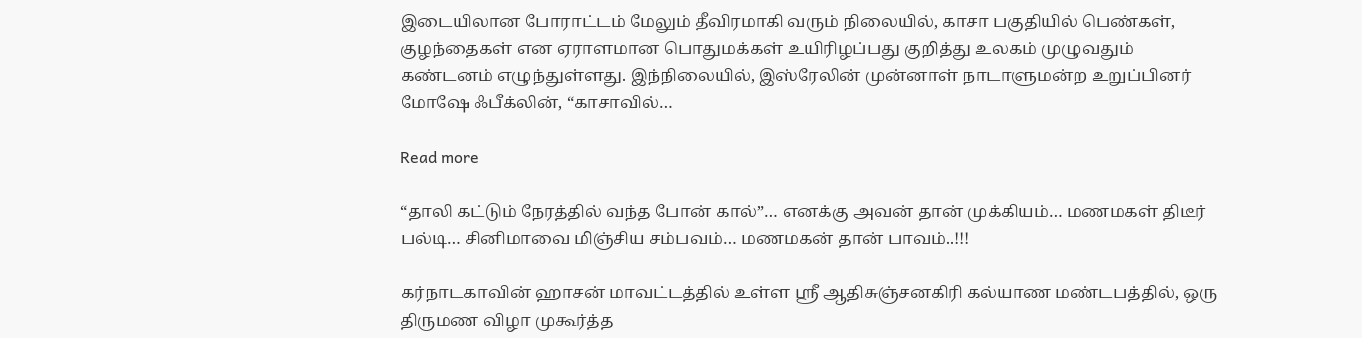இடையிலான போராட்டம் மேலும் தீவிரமாகி வரும் நிலையில், காசா பகுதியில் பெண்கள், குழந்தைகள் என ஏராளமான பொதுமக்கள் உயிரிழப்பது குறித்து உலகம் முழுவதும் கண்டனம் எழுந்துள்ளது. இந்நிலையில், இஸ்ரேலின் முன்னாள் நாடாளுமன்ற உறுப்பினர் மோஷே ஃபீக்லின், “காசாவில்…

Read more

“தாலி கட்டும் நேரத்தில் வந்த போன் கால்”… எனக்கு அவன் தான் முக்கியம்… மணமகள் திடீர் பல்டி… சினிமாவை மிஞ்சிய சம்பவம்… மணமகன் தான் பாவம்..!!!

கர்நாடகாவின் ஹாசன் மாவட்டத்தில் உள்ள ஸ்ரீ ஆதிசுஞ்சனகிரி கல்யாண மண்டபத்தில், ஒரு திருமண விழா முகூர்த்த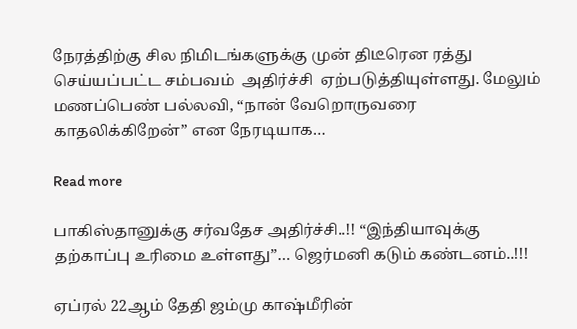நேரத்திற்கு சில நிமிடங்களுக்கு முன் திடீரென ரத்து செய்யப்பட்ட சம்பவம்  அதிர்ச்சி  ஏற்படுத்தியுள்ளது. மேலும் மணப்பெண் பல்லவி, “நான் வேறொருவரை காதலிக்கிறேன்” என நேரடியாக…

Read more

பாகிஸ்தானுக்கு சர்வதேச அதிர்ச்சி..!! “இந்தியாவுக்கு தற்காப்பு உரிமை உள்ளது”… ஜெர்மனி கடும் கண்டனம்..!!!

ஏப்ரல் 22ஆம் தேதி ஜம்மு காஷ்மீரின்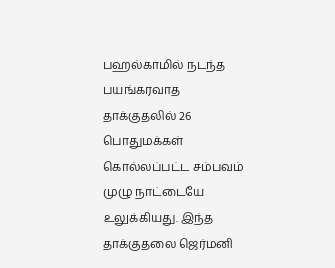பஹல்காமில் நடந்த பயங்கரவாத தாக்குதலில் 26 பொதுமக்கள் கொல்லப்பட்ட சம்பவம் முழு நாட்டையே உலுக்கியது. இந்த தாக்குதலை ஜெர்மனி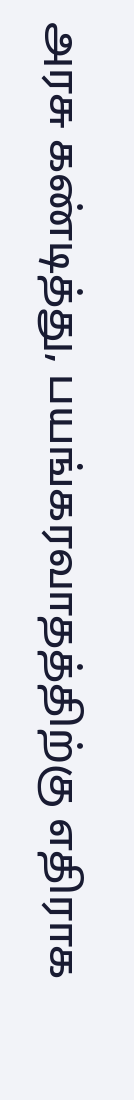அரசு கண்டித்து, பயங்கரவாதத்திற்கு எதிராக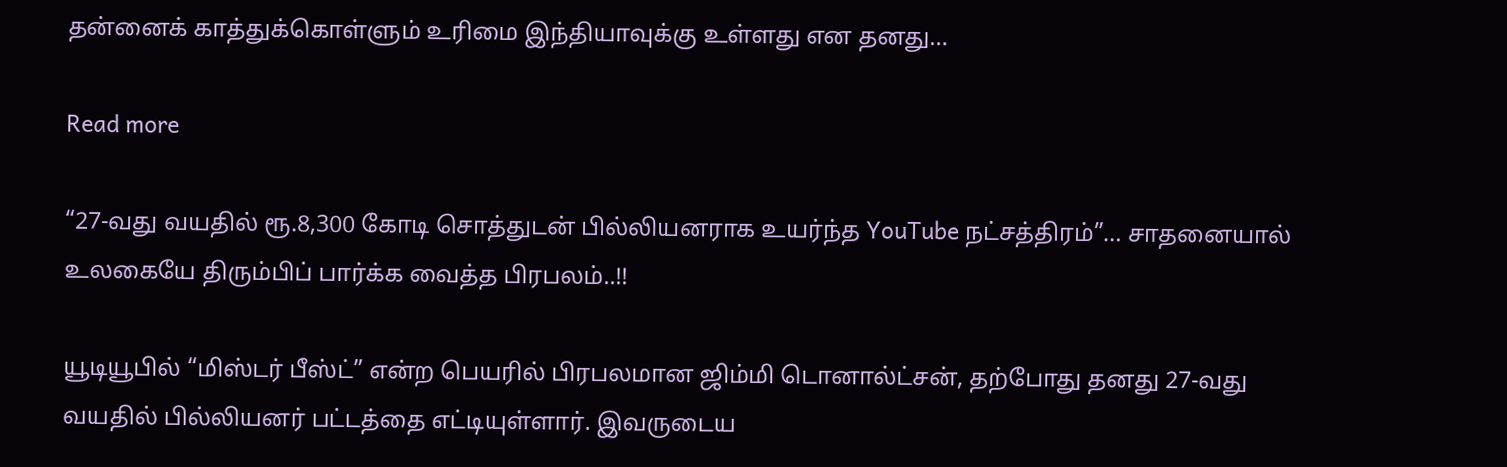தன்னைக் காத்துக்கொள்ளும் உரிமை இந்தியாவுக்கு உள்ளது என தனது…

Read more

“27-வது வயதில் ரூ.8,300 கோடி சொத்துடன் பில்லியனராக உயர்ந்த YouTube நட்சத்திரம்”… சாதனையால் உலகையே திரும்பிப் பார்க்க வைத்த பிரபலம்..!!

யூடியூபில் “மிஸ்டர் பீஸ்ட்” என்ற பெயரில் பிரபலமான ஜிம்மி டொனால்ட்சன், தற்போது தனது 27-வது வயதில் பில்லியனர் பட்டத்தை எட்டியுள்ளார். இவருடைய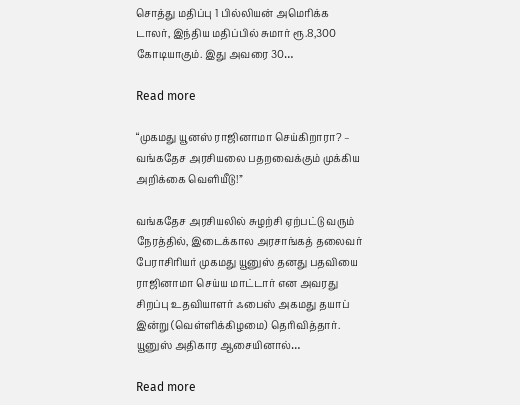சொத்து மதிப்பு 1 பில்லியன் அமெரிக்க டாலர், இந்திய மதிப்பில் சுமார் ரூ.8,300 கோடியாகும். இது அவரை 30…

Read more

“முகமது யூனஸ் ராஜினாமா செய்கிறாரா? – வங்கதேச அரசியலை பதறவைக்கும் முக்கிய அறிக்கை வெளியீடு!”

வங்கதேச அரசியலில் சுழற்சி ஏற்பட்டு வரும் நேரத்தில், இடைக்கால அரசாங்கத் தலைவர் பேராசிரியர் முகமது யூனுஸ் தனது பதவியை ராஜினாமா செய்ய மாட்டார் என அவரது சிறப்பு உதவியாளர் ஃபைஸ் அகமது தயாப் இன்று (வெள்ளிக்கிழமை) தெரிவித்தார். யூனுஸ் அதிகார ஆசையினால்…

Read more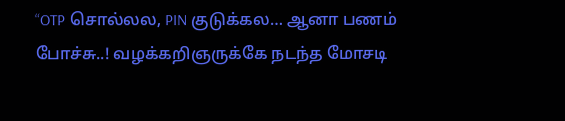“OTP சொல்லல, PIN குடுக்கல… ஆனா பணம் போச்சு..! வழக்கறிஞருக்கே நடந்த மோசடி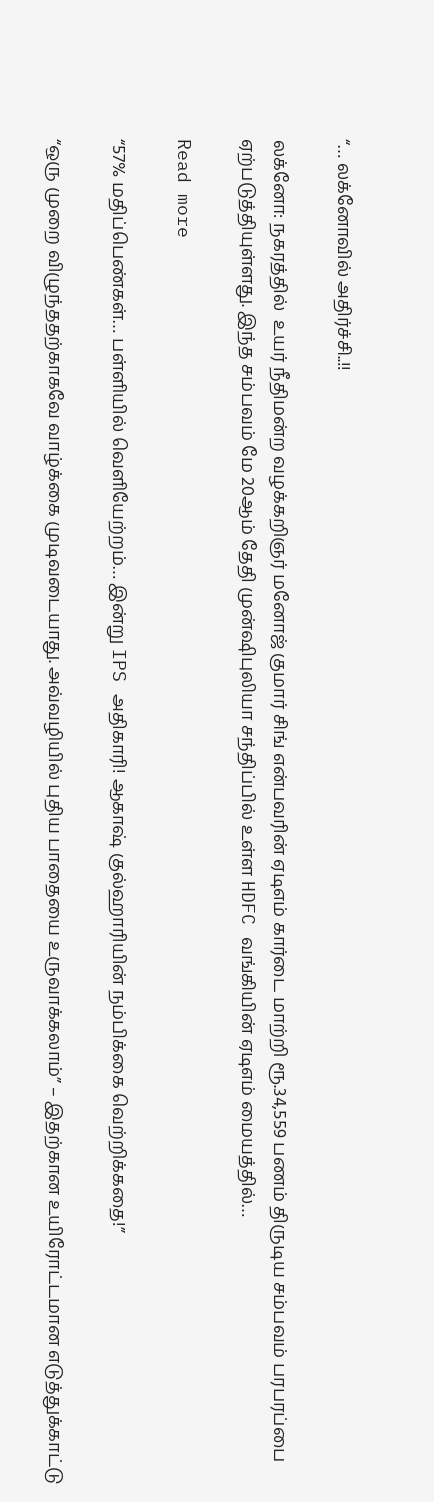“… லக்னோவில் அதிர்ச்சி..!!

லக்னோ: நகரத்தில்  உயர் நீதிமன்ற வழக்கறிஞர் மனோஜ் குமார் சிங் என்பவரின் ஏடிஎம் கார்டை மாற்றி ரூ.34,559 பணம் திருடிய சம்பவம் பரபரப்பை ஏற்படுத்தியுள்ளது. இந்த சம்பவம் மே 20ஆம் தேதி முன்ஷிபுலியா சந்திப்பில் உள்ள HDFC வங்கியின் ஏடிஎம் மையத்தில்…

Read more

“57% மதிப்பெண்கள்… பள்ளியில் வெளியேற்றம்… இன்று IPS அதிகாரி! ஆகாஷ் குல்ஹாரியின் நம்பிக்கை வெற்றிக்கதை!”

“ஒரு முறை விழுந்ததற்காகவே வாழ்க்கை முடிவடையாது. அவ்வழியில் புதிய பாதையை உருவாக்கலாம்” – இதற்கான உயிரோட்டமான எடுத்துக்காட்டு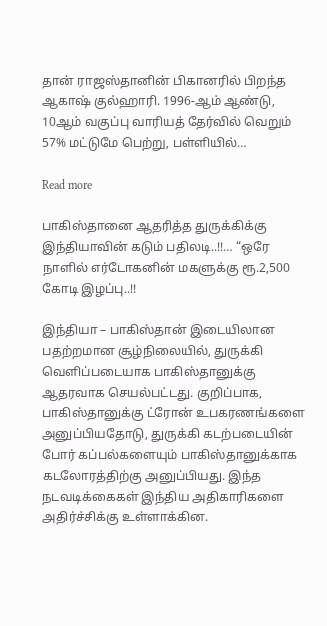தான் ராஜஸ்தானின் பிகானரில் பிறந்த ஆகாஷ் குல்ஹாரி. 1996-ஆம் ஆண்டு, 10ஆம் வகுப்பு வாரியத் தேர்வில் வெறும் 57% மட்டுமே பெற்று, பள்ளியில்…

Read more

பாகிஸ்தானை ஆதரித்த துருக்கிக்கு இந்தியாவின் கடும் பதிலடி..!!… “ஒரே நாளில் எர்டோகனின் மகளுக்கு ரூ.2,500 கோடி இழப்பு..!!

இந்தியா – பாகிஸ்தான் இடையிலான பதற்றமான சூழ்நிலையில், துருக்கி வெளிப்படையாக பாகிஸ்தானுக்கு ஆதரவாக செயல்பட்டது. குறிப்பாக, பாகிஸ்தானுக்கு ட்ரோன் உபகரணங்களை அனுப்பியதோடு, துருக்கி கடற்படையின் போர் கப்பல்களையும் பாகிஸ்தானுக்காக கடலோரத்திற்கு அனுப்பியது. இந்த நடவடிக்கைகள் இந்திய அதிகாரிகளை அதிர்ச்சிக்கு உள்ளாக்கின.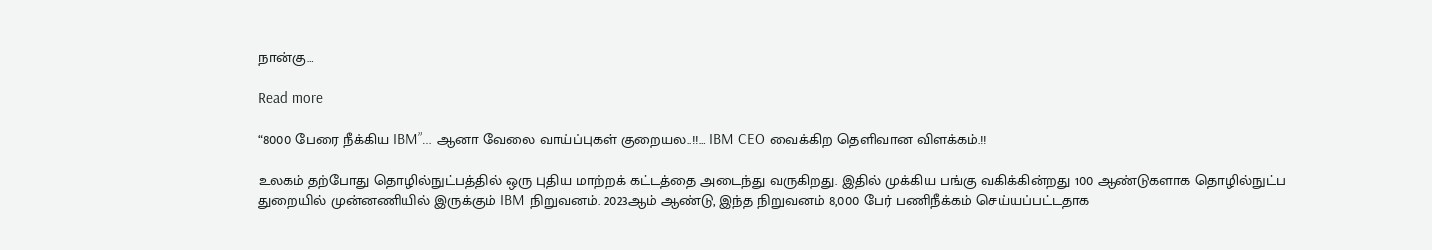நான்கு…

Read more

“8000 பேரை நீக்கிய IBM”… ஆனா வேலை வாய்ப்புகள் குறையல..!!… IBM CEO வைக்கிற தெளிவான விளக்கம்.!!

உலகம் தற்போது தொழில்நுட்பத்தில் ஒரு புதிய மாற்றக் கட்டத்தை அடைந்து வருகிறது. இதில் முக்கிய பங்கு வகிக்கின்றது 100 ஆண்டுகளாக தொழில்நுட்ப துறையில் முன்னணியில் இருக்கும் IBM நிறுவனம். 2023ஆம் ஆண்டு, இந்த நிறுவனம் 8,000 பேர் பணிநீக்கம் செய்யப்பட்டதாக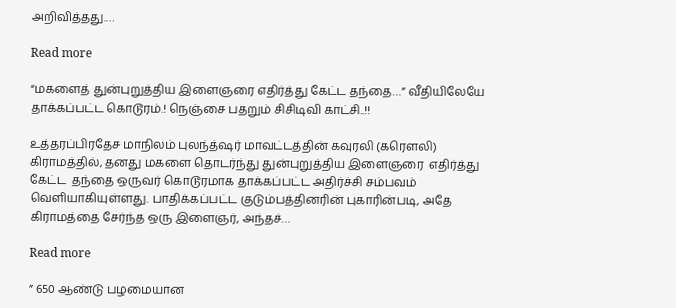அறிவித்தது.…

Read more

“மகளைத் துன்புறுத்திய இளைஞரை எதிர்த்து கேட்ட தந்தை…” வீதியிலேயே தாக்கப்பட்ட கொடூரம்.! நெஞ்சை பதறும் சிசிடிவி காட்சி..!!

உத்தரப்பிரதேச மாநிலம் புலந்த்ஷர் மாவட்டத்தின் கவுரலி (கரௌலி) கிராமத்தில், தனது மகளை தொடர்ந்து துன்புறுத்திய இளைஞரை  எதிர்த்து கேட்ட  தந்தை ஒருவர் கொடூரமாக தாக்கப்பட்ட அதிர்ச்சி சம்பவம் வெளியாகியுள்ளது. பாதிக்கப்பட்ட குடும்பத்தினரின் புகாரின்படி, அதே கிராமத்தை சேர்ந்த ஒரு இளைஞர், அந்தச்…

Read more

” 650 ஆண்டு பழமையான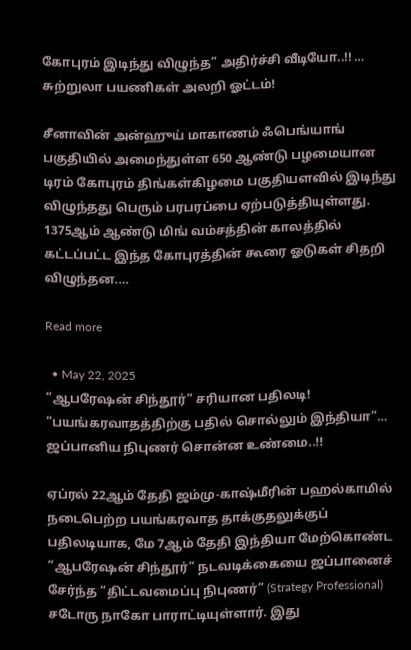கோபுரம் இடிந்து விழுந்த” அதிர்ச்சி வீடியோ..!! … சுற்றுலா பயணிகள் அலறி ஓட்டம்!

சீனாவின் அன்ஹுய் மாகாணம் ஃபெங்யாங் பகுதியில் அமைந்துள்ள 650 ஆண்டு பழமையான டிரம் கோபுரம் திங்கள்கிழமை பகுதியளவில் இடிந்து விழுந்தது பெரும் பரபரப்பை ஏற்படுத்தியுள்ளது. 1375ஆம் ஆண்டு மிங் வம்சத்தின் காலத்தில் கட்டப்பட்ட இந்த கோபுரத்தின் கூரை ஓடுகள் சிதறி விழுந்தன.…

Read more

  • May 22, 2025
“ஆபரேஷன் சிந்தூர்” சரியான பதிலடி! “பயங்கரவாதத்திற்கு பதில் சொல்லும் இந்தியா”… ஜப்பானிய நிபுணர் சொன்ன உண்மை..!!

ஏப்ரல் 22ஆம் தேதி ஜம்மு-காஷ்மீரின் பஹல்காமில் நடைபெற்ற பயங்கரவாத தாக்குதலுக்குப் பதிலடியாக, மே 7ஆம் தேதி இந்தியா மேற்கொண்ட “ஆபரேஷன் சிந்தூர்” நடவடிக்கையை ஜப்பானைச் சேர்ந்த “திட்டவமைப்பு நிபுணர்” (Strategy Professional)  சடோரு நாகோ பாராட்டியுள்ளார். இது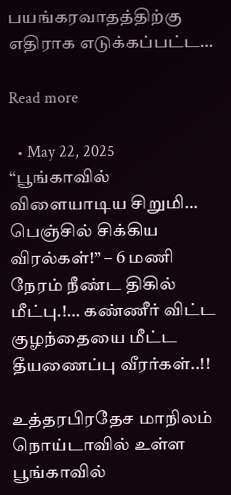பயங்கரவாதத்திற்கு எதிராக எடுக்கப்பட்ட…

Read more

  • May 22, 2025
“பூங்காவில் விளையாடிய சிறுமி… பெஞ்சில் சிக்கிய விரல்கள்!” – 6 மணி நேரம் நீண்ட திகில் மீட்பு.!… கண்ணீர் விட்ட குழந்தையை மீட்ட தீயணைப்பு வீரர்கள்..!!

உத்தரபிரதேச மாநிலம் நொய்டாவில் உள்ள பூங்காவில்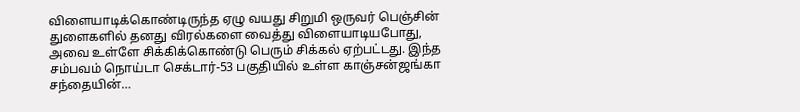விளையாடிக்கொண்டிருந்த ஏழு வயது சிறுமி ஒருவர் பெஞ்சின் துளைகளில் தனது விரல்களை வைத்து விளையாடியபோது, அவை உள்ளே சிக்கிக்கொண்டு பெரும் சிக்கல் ஏற்பட்டது. இந்த சம்பவம் நொய்டா செக்டார்-53 பகுதியில் உள்ள காஞ்சன்ஜங்கா சந்தையின்…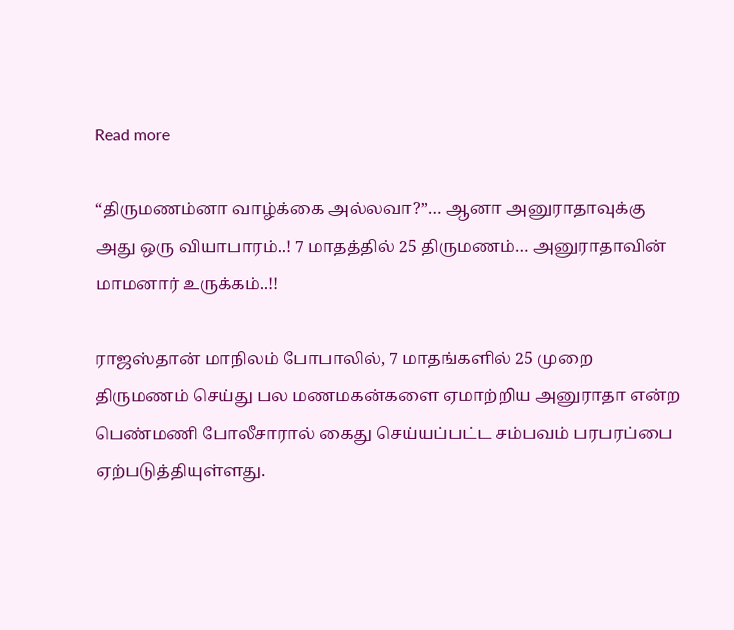Read more

“திருமணம்னா வாழ்க்கை அல்லவா?”… ஆனா அனுராதாவுக்கு அது ஒரு வியாபாரம்..! 7 மாதத்தில் 25 திருமணம்… அனுராதாவின் மாமனார் உருக்கம்..!!

ராஜஸ்தான் மாநிலம் போபாலில், 7 மாதங்களில் 25 முறை திருமணம் செய்து பல மணமகன்களை ஏமாற்றிய அனுராதா என்ற பெண்மணி போலீசாரால் கைது செய்யப்பட்ட சம்பவம் பரபரப்பை ஏற்படுத்தியுள்ளது.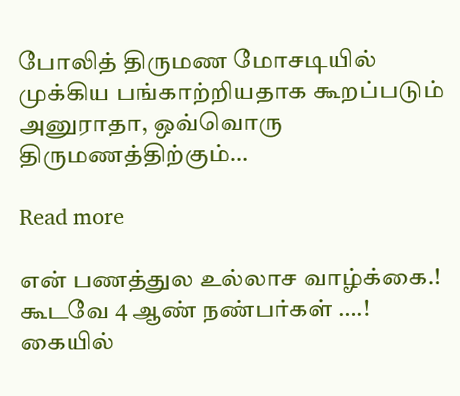போலித் திருமண மோசடியில் முக்கிய பங்காற்றியதாக கூறப்படும் அனுராதா, ஒவ்வொரு திருமணத்திற்கும்…

Read more

என் பணத்துல உல்லாச வாழ்க்கை.! கூடவே 4 ஆண் நண்பர்கள் ….! கையில்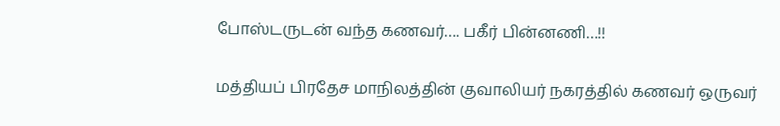போஸ்டருடன் வந்த கணவர்…. பகீர் பின்னணி…!!

மத்தியப் பிரதேச மாநிலத்தின் குவாலியர் நகரத்தில் கணவர் ஒருவர்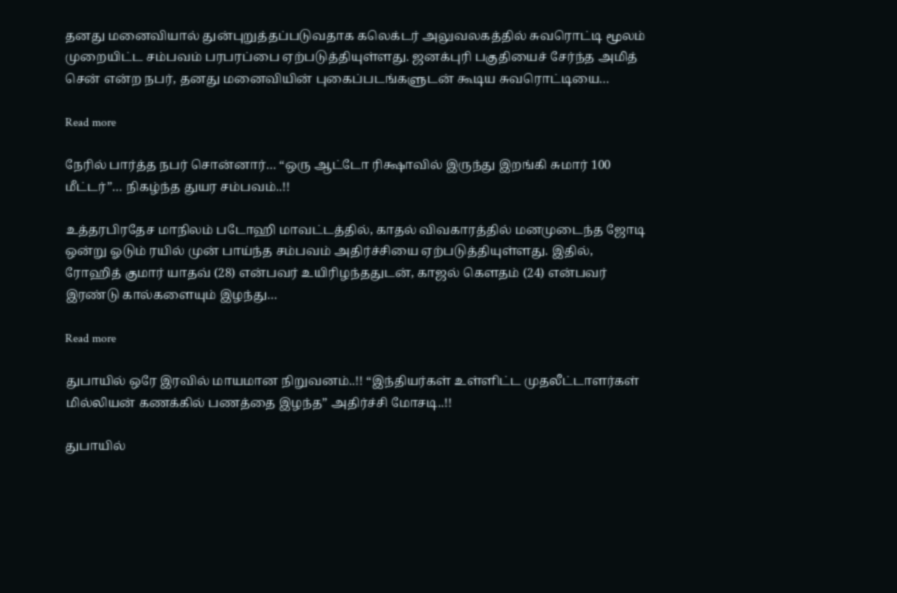தனது மனைவியால் துன்புறுத்தப்படுவதாக கலெக்டர் அலுவலகத்தில் சுவரொட்டி மூலம் முறையிட்ட சம்பவம் பரபரப்பை ஏற்படுத்தியுள்ளது. ஜனக்புரி பகுதியைச் சேர்ந்த அமித் சென் என்ற நபர், தனது மனைவியின் புகைப்படங்களுடன் கூடிய சுவரொட்டியை…

Read more

நேரில் பார்த்த நபர் சொன்னார்… “ஒரு ஆட்டோ ரிக்ஷாவில் இருந்து இறங்கி சுமார் 100 மீட்டர்”… நிகழ்ந்த துயர சம்பவம்..!!

உத்தரபிரதேச மாநிலம் படோஹி மாவட்டத்தில், காதல் விவகாரத்தில் மனமுடைந்த ஜோடி ஒன்று ஓடும் ரயில் முன் பாய்ந்த சம்பவம் அதிர்ச்சியை ஏற்படுத்தியுள்ளது. இதில், ரோஹித் குமார் யாதவ் (28) என்பவர் உயிரிழந்ததுடன், காஜல் கௌதம் (24) என்பவர் இரண்டு கால்களையும் இழந்து…

Read more

துபாயில் ஒரே இரவில் மாயமான நிறுவனம்..!! “இந்தியர்கள் உள்ளிட்ட முதலீட்டாளர்கள் மில்லியன் கணக்கில் பணத்தை இழந்த” அதிர்ச்சி மோசடி..!!

துபாயில்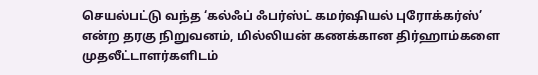செயல்பட்டு வந்த ‘கல்ஃப் ஃபர்ஸ்ட் கமர்ஷியல் புரோக்கர்ஸ்’ என்ற தரகு நிறுவனம், மில்லியன் கணக்கான திர்ஹாம்களை முதலீட்டாளர்களிடம்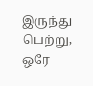இருந்து பெற்று, ஒரே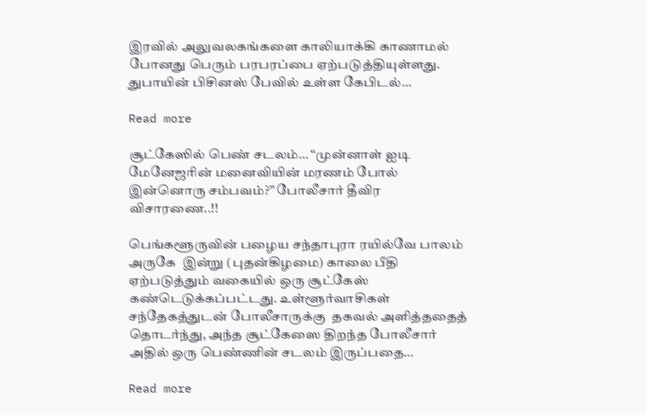இரவில் அலுவலகங்களை காலியாக்கி காணாமல் போனது பெரும் பரபரப்பை ஏற்படுத்தியுள்ளது. துபாயின் பிசினஸ் பேவில் உள்ள கேபிடல்…

Read more

சூட்கேஸில் பெண் சடலம்… “முன்னாள் ஐடி மேனேஜரின் மனைவியின் மரணம் போல் இன்னொரு சம்பவம்?” போலீசார் தீவிர விசாரணை..!!

பெங்களூருவின் பழைய சந்தாபுரா ரயில்வே பாலம் அருகே  இன்று (புதன்கிழமை) காலை பீதி ஏற்படுத்தும் வகையில் ஒரு சூட்கேஸ் கண்டெடுக்கப்பட்டது. உள்ளூர்வாசிகள் சந்தேகத்துடன் போலீசாருக்கு  தகவல் அளித்ததைத் தொடர்ந்து, அந்த சூட்கேஸை திறந்த போலீசார் அதில் ஒரு பெண்ணின் சடலம் இருப்பதை…

Read more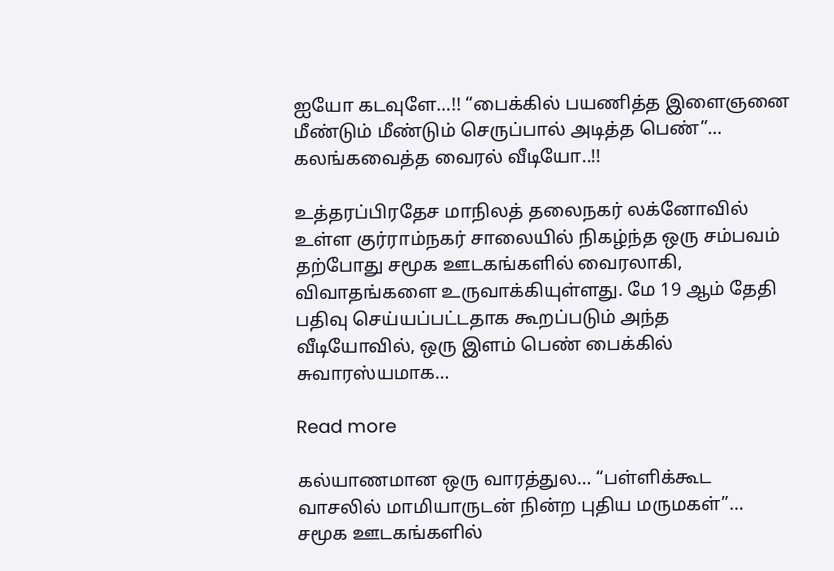ஐயோ கடவுளே…!! “பைக்கில் பயணித்த இளைஞனை மீண்டும் மீண்டும் செருப்பால் அடித்த பெண்”… கலங்கவைத்த வைரல் வீடியோ..!!

உத்தரப்பிரதேச மாநிலத் தலைநகர் லக்னோவில் உள்ள குர்ராம்நகர் சாலையில் நிகழ்ந்த ஒரு சம்பவம் தற்போது சமூக ஊடகங்களில் வைரலாகி, விவாதங்களை உருவாக்கியுள்ளது. மே 19 ஆம் தேதி பதிவு செய்யப்பட்டதாக கூறப்படும் அந்த வீடியோவில், ஒரு இளம் பெண் பைக்கில் சுவாரஸ்யமாக…

Read more

கல்யாணமான ஒரு வாரத்துல… “பள்ளிக்கூட வாசலில் மாமியாருடன் நின்ற புதிய மருமகள்”… சமூக ஊடகங்களில்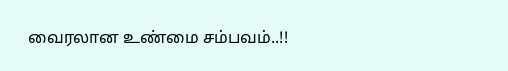வைரலான உண்மை சம்பவம்..!!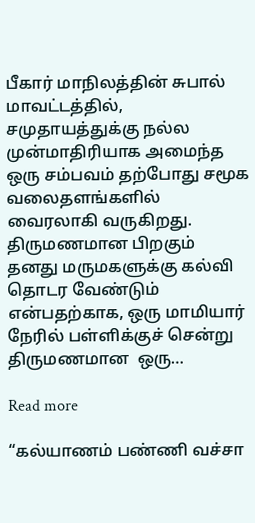பீகார் மாநிலத்தின் சுபால் மாவட்டத்தில், சமுதாயத்துக்கு நல்ல முன்மாதிரியாக அமைந்த ஒரு சம்பவம் தற்போது சமூக வலைதளங்களில் வைரலாகி வருகிறது. திருமணமான பிறகும் தனது மருமகளுக்கு கல்வி தொடர வேண்டும் என்பதற்காக, ஒரு மாமியார் நேரில் பள்ளிக்குச் சென்று திருமணமான  ஒரு…

Read more

“கல்யாணம் பண்ணி வச்சா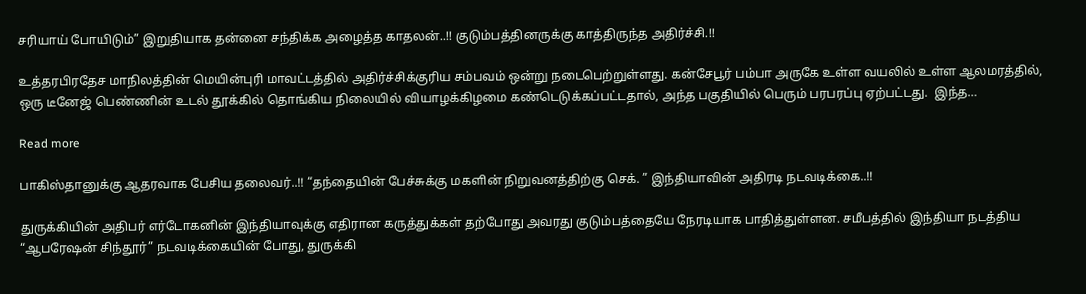சரியாய் போயிடும்” இறுதியாக தன்னை சந்திக்க அழைத்த காதலன்..!! குடும்பத்தினருக்கு காத்திருந்த அதிர்ச்சி.!!

உத்தரபிரதேச மாநிலத்தின் மெயின்புரி மாவட்டத்தில் அதிர்ச்சிக்குரிய சம்பவம் ஒன்று நடைபெற்றுள்ளது. கன்சேபூர் பம்பா அருகே உள்ள வயலில் உள்ள ஆலமரத்தில், ஒரு டீனேஜ் பெண்ணின் உடல் தூக்கில் தொங்கிய நிலையில் வியாழக்கிழமை கண்டெடுக்கப்பட்டதால், அந்த பகுதியில் பெரும் பரபரப்பு ஏற்பட்டது.  இந்த…

Read more

பாகிஸ்தானுக்கு ஆதரவாக பேசிய தலைவர்..!! “தந்தையின் பேச்சுக்கு மகளின் நிறுவனத்திற்கு செக். ” இந்தியாவின் அதிரடி நடவடிக்கை..!!

துருக்கியின் அதிபர் எர்டோகனின் இந்தியாவுக்கு எதிரான கருத்துக்கள் தற்போது அவரது குடும்பத்தையே நேரடியாக பாதித்துள்ளன. சமீபத்தில் இந்தியா நடத்திய “ஆபரேஷன் சிந்தூர்” நடவடிக்கையின் போது, துருக்கி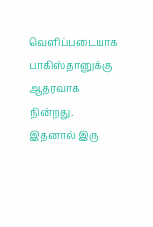வெளிப்படையாக பாகிஸ்தானுக்கு ஆதரவாக நின்றது. இதனால் இரு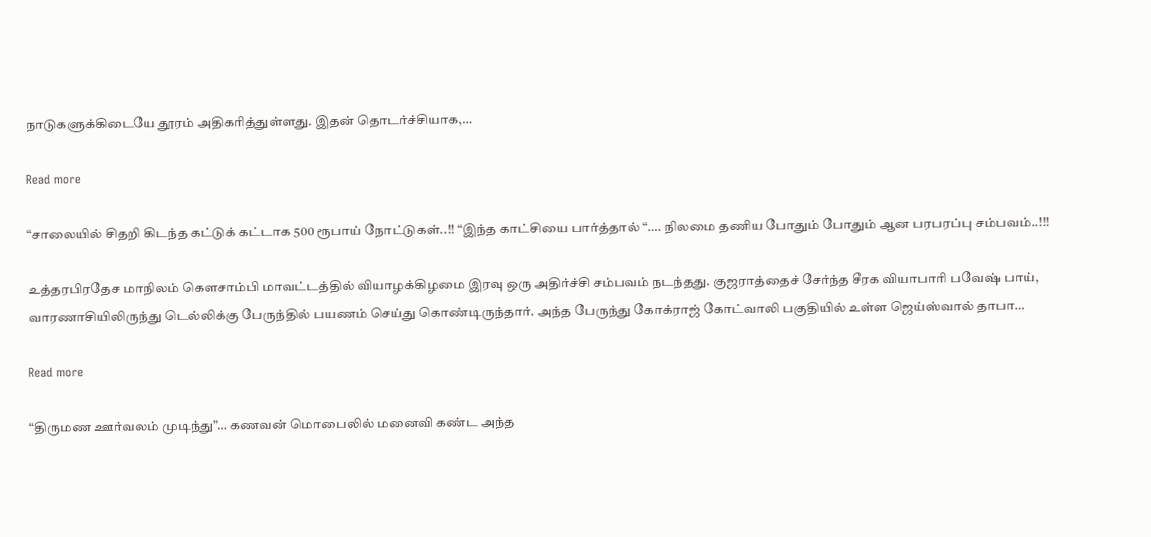நாடுகளுக்கிடையே தூரம் அதிகரித்துள்ளது. இதன் தொடர்ச்சியாக,…

Read more

“சாலையில் சிதறி கிடந்த கட்டுக் கட்டாக 500 ரூபாய் நோட்டுகள்..!! “இந்த காட்சியை பார்த்தால் “…. நிலமை தணிய போதும் போதும் ஆன பரபரப்பு சம்பவம்..!!!

உத்தரபிரதேச மாநிலம் கௌசாம்பி மாவட்டத்தில் வியாழக்கிழமை இரவு ஒரு அதிர்ச்சி சம்பவம் நடந்தது. குஜராத்தைச் சேர்ந்த சீரக வியாபாரி பவேஷ் பாய், வாரணாசியிலிருந்து டெல்லிக்கு பேருந்தில் பயணம் செய்து கொண்டிருந்தார். அந்த பேருந்து கோக்ராஜ் கோட்வாலி பகுதியில் உள்ள ஜெய்ஸ்வால் தாபா…

Read more

“திருமண ஊர்வலம் முடிந்து”… கணவன் மொபைலில் மனைவி கண்ட அந்த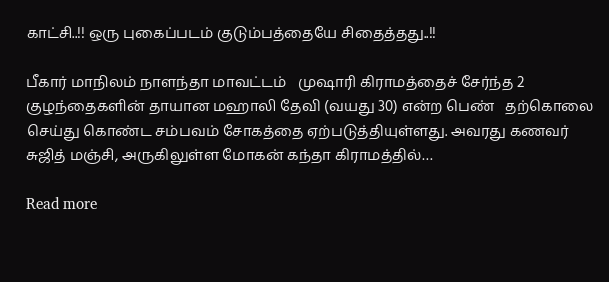காட்சி..!! ஒரு புகைப்படம் குடும்பத்தையே சிதைத்தது..!!

பீகார் மாநிலம் நாளந்தா மாவட்டம்   முஷாரி கிராமத்தைச் சேர்ந்த 2 குழந்தைகளின் தாயான மஹாலி தேவி (வயது 30) என்ற பெண்   தற்கொலை செய்து கொண்ட சம்பவம் சோகத்தை ஏற்படுத்தியுள்ளது. அவரது கணவர் சுஜித் மஞ்சி, அருகிலுள்ள மோகன் கந்தா கிராமத்தில்…

Read more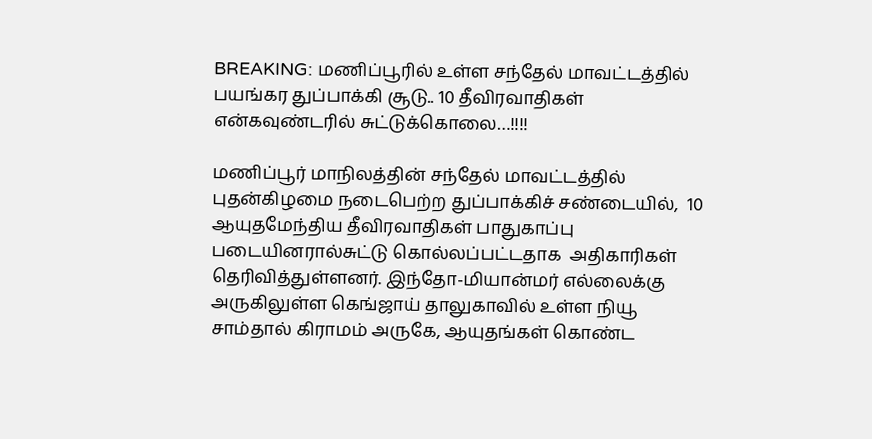BREAKING: மணிப்பூரில் உள்ள சந்தேல் மாவட்டத்தில் பயங்கர துப்பாக்கி சூடு.. 10 தீவிரவாதிகள் என்கவுண்டரில் சுட்டுக்கொலை…!!!!

மணிப்பூர் மாநிலத்தின் சந்தேல் மாவட்டத்தில் புதன்கிழமை நடைபெற்ற துப்பாக்கிச் சண்டையில்,  10 ஆயுதமேந்திய தீவிரவாதிகள் பாதுகாப்பு படையினரால்சுட்டு கொல்லப்பட்டதாக  அதிகாரிகள் தெரிவித்துள்ளனர். இந்தோ-மியான்மர் எல்லைக்கு அருகிலுள்ள கெங்ஜாய் தாலுகாவில் உள்ள நியூ சாம்தால் கிராமம் அருகே, ஆயுதங்கள் கொண்ட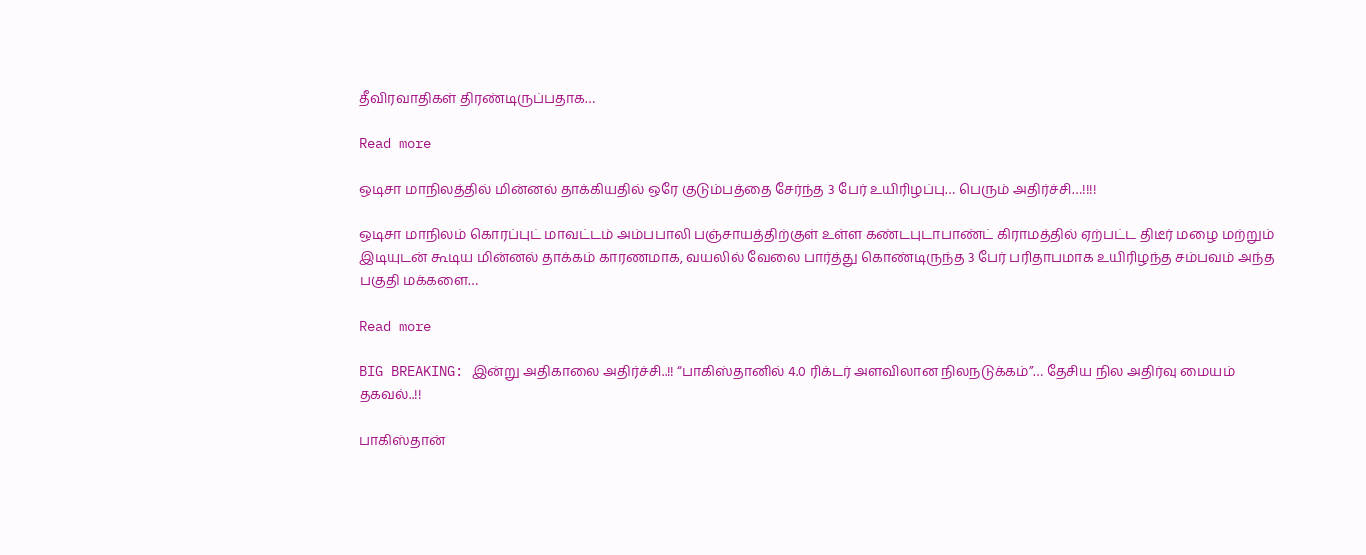தீவிரவாதிகள் திரண்டிருப்பதாக…

Read more

ஒடிசா மாநிலத்தில் மின்னல் தாக்கியதில் ஒரே குடும்பத்தை சேர்ந்த 3 பேர் உயிரிழப்பு… பெரும் அதிர்ச்சி…!!!!

ஒடிசா மாநிலம் கொரப்புட் மாவட்டம் அம்பபாலி பஞ்சாயத்திற்குள் உள்ள கண்டபுடாபாண்ட் கிராமத்தில் ஏற்பட்ட திடீர் மழை மற்றும் இடியுடன் கூடிய மின்னல் தாக்கம் காரணமாக, வயலில் வேலை பார்த்து கொண்டிருந்த 3 பேர் பரிதாபமாக உயிரிழந்த சம்பவம் அந்த பகுதி மக்களை…

Read more

BIG BREAKING: இன்று அதிகாலை அதிர்ச்சி..!! “பாகிஸ்தானில் 4.0 ரிக்டர் அளவிலான நிலநடுக்கம்”… தேசிய நில அதிர்வு மையம் தகவல்..!!

பாகிஸ்தான்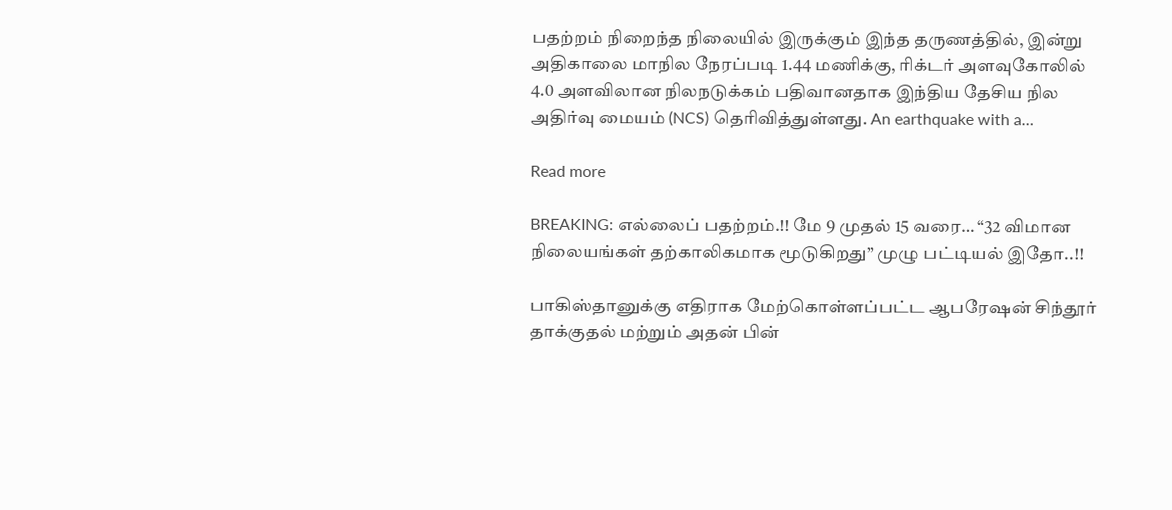பதற்றம் நிறைந்த நிலையில் இருக்கும் இந்த தருணத்தில், இன்று அதிகாலை மாநில நேரப்படி 1.44 மணிக்கு, ரிக்டர் அளவுகோலில் 4.0 அளவிலான நிலநடுக்கம் பதிவானதாக இந்திய தேசிய நில அதிர்வு மையம் (NCS) தெரிவித்துள்ளது. An earthquake with a…

Read more

BREAKING: எல்லைப் பதற்றம்.!! மே 9 முதல் 15 வரை… “32 விமான நிலையங்கள் தற்காலிகமாக மூடுகிறது” முழு பட்டியல் இதோ..!!

பாகிஸ்தானுக்கு எதிராக மேற்கொள்ளப்பட்ட ஆபரேஷன் சிந்தூர் தாக்குதல் மற்றும் அதன் பின்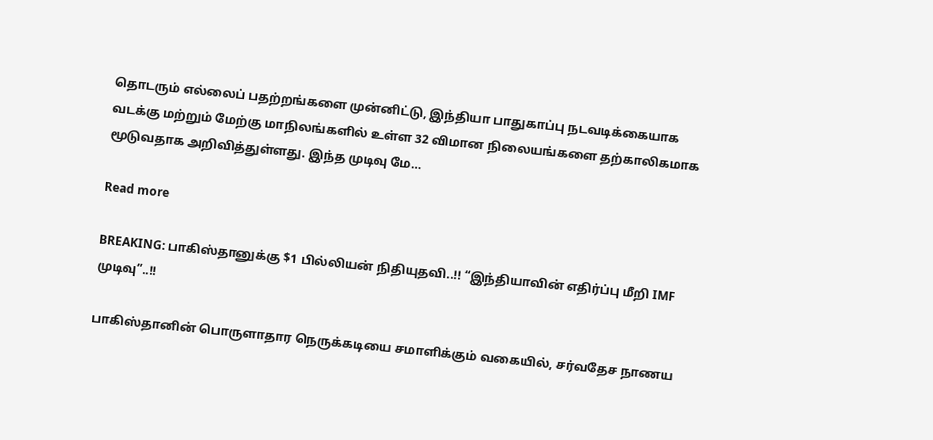தொடரும் எல்லைப் பதற்றங்களை முன்னிட்டு, இந்தியா பாதுகாப்பு நடவடிக்கையாக வடக்கு மற்றும் மேற்கு மாநிலங்களில் உள்ள 32 விமான நிலையங்களை தற்காலிகமாக மூடுவதாக அறிவித்துள்ளது. இந்த முடிவு மே…

Read more

BREAKING: பாகிஸ்தானுக்கு $1 பில்லியன் நிதியுதவி..!! “இந்தியாவின் எதிர்ப்பு மீறி IMF முடிவு”..!!

பாகிஸ்தானின் பொருளாதார நெருக்கடியை சமாளிக்கும் வகையில், சர்வதேச நாணய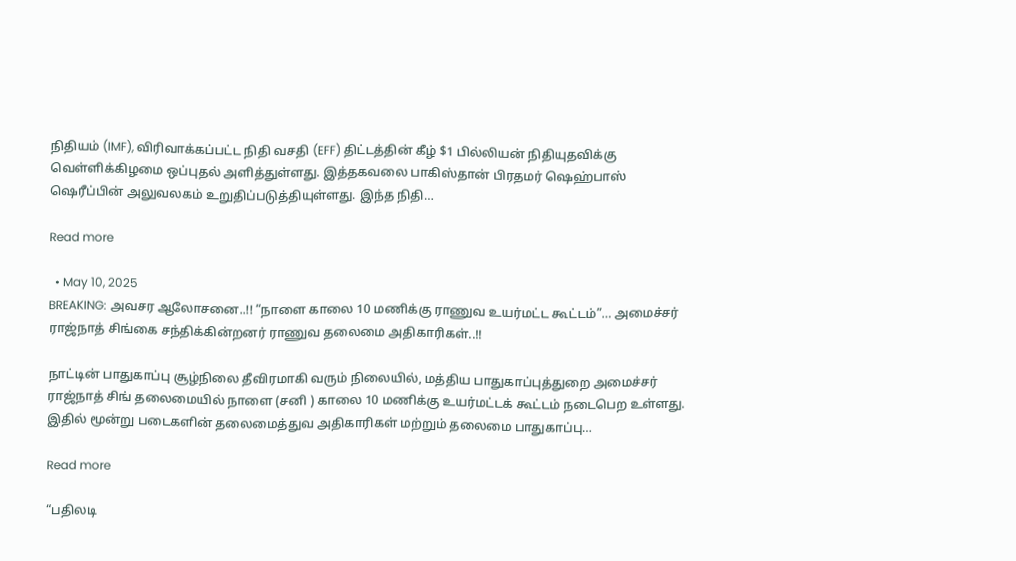நிதியம் (IMF), விரிவாக்கப்பட்ட நிதி வசதி (EFF) திட்டத்தின் கீழ் $1 பில்லியன் நிதியுதவிக்கு வெள்ளிக்கிழமை ஒப்புதல் அளித்துள்ளது. இத்தகவலை பாகிஸ்தான் பிரதமர் ஷெஹ்பாஸ் ஷெரீப்பின் அலுவலகம் உறுதிப்படுத்தியுள்ளது. இந்த நிதி…

Read more

  • May 10, 2025
BREAKING: அவசர ஆலோசனை..!! “நாளை காலை 10 மணிக்கு ராணுவ உயர்மட்ட கூட்டம்”… அமைச்சர் ராஜ்நாத் சிங்கை சந்திக்கின்றனர் ராணுவ தலைமை அதிகாரிகள்..!!

நாட்டின் பாதுகாப்பு சூழ்நிலை தீவிரமாகி வரும் நிலையில், மத்திய பாதுகாப்புத்துறை அமைச்சர் ராஜ்நாத் சிங் தலைமையில் நாளை (சனி ) காலை 10 மணிக்கு உயர்மட்டக் கூட்டம் நடைபெற உள்ளது. இதில் மூன்று படைகளின் தலைமைத்துவ அதிகாரிகள் மற்றும் தலைமை பாதுகாப்பு…

Read more

“பதிலடி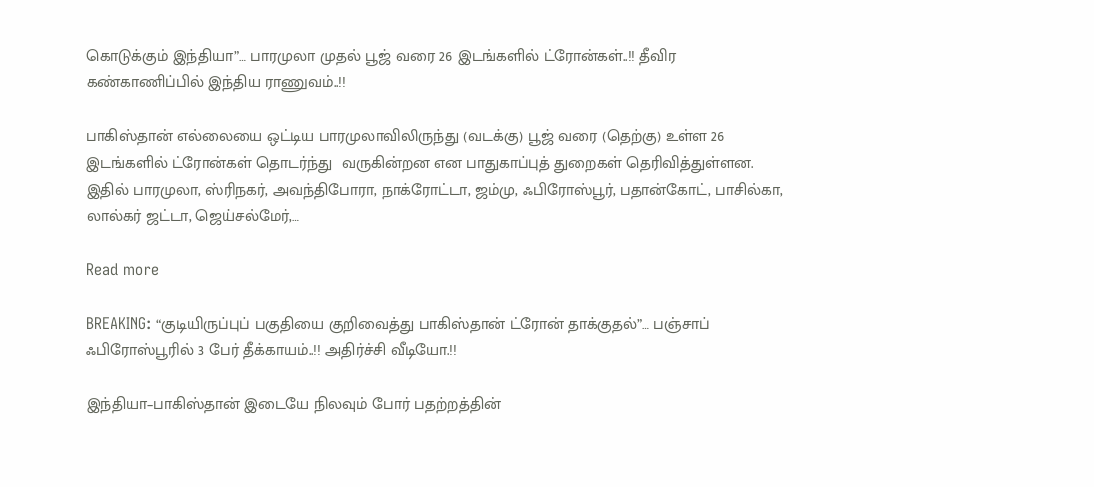கொடுக்கும் இந்தியா”… பாரமுலா முதல் பூஜ் வரை 26 இடங்களில் ட்ரோன்கள்..!! தீவிர கண்காணிப்பில் இந்திய ராணுவம்..!!

பாகிஸ்தான் எல்லையை ஒட்டிய பாரமுலாவிலிருந்து (வடக்கு) பூஜ் வரை (தெற்கு) உள்ள 26 இடங்களில் ட்ரோன்கள் தொடர்ந்து  வருகின்றன என பாதுகாப்புத் துறைகள் தெரிவித்துள்ளன. இதில் பாரமுலா, ஸ்ரிநகர், அவந்திபோரா, நாக்ரோட்டா, ஜம்மு, ஃபிரோஸ்பூர், பதான்கோட், பாசில்கா, லால்கர் ஜட்டா, ஜெய்சல்மேர்,…

Read more

BREAKING: “குடியிருப்புப் பகுதியை குறிவைத்து பாகிஸ்தான் ட்ரோன் தாக்குதல்”… பஞ்சாப் ஃபிரோஸ்பூரில் 3 பேர் தீக்காயம்..!! அதிர்ச்சி வீடியோ.!!

இந்தியா–பாகிஸ்தான் இடையே நிலவும் போர் பதற்றத்தின்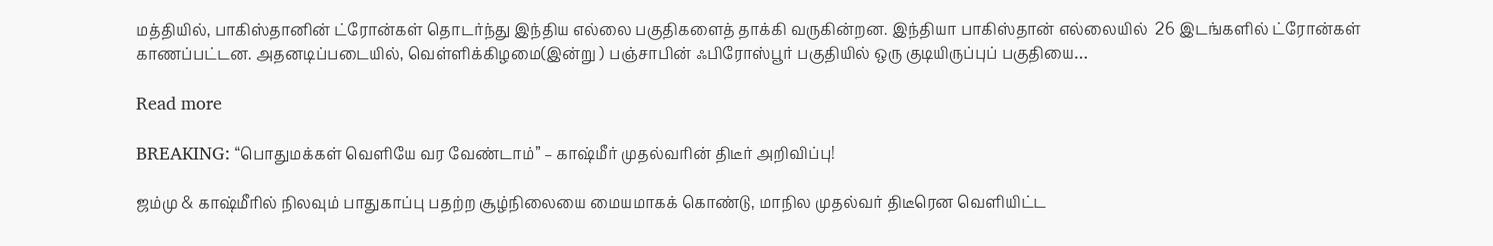மத்தியில், பாகிஸ்தானின் ட்ரோன்கள் தொடர்ந்து இந்திய எல்லை பகுதிகளைத் தாக்கி வருகின்றன. இந்தியா பாகிஸ்தான் எல்லையில்  26 இடங்களில் ட்ரோன்கள் காணப்பட்டன. அதனடிப்படையில், வெள்ளிக்கிழமை(இன்று ) பஞ்சாபின் ஃபிரோஸ்பூர் பகுதியில் ஒரு குடியிருப்புப் பகுதியை…

Read more

BREAKING: “பொதுமக்கள் வெளியே வர வேண்டாம்” – காஷ்மீர் முதல்வரின் திடீர் அறிவிப்பு!

ஜம்மு & காஷ்மீரில் நிலவும் பாதுகாப்பு பதற்ற சூழ்நிலையை மையமாகக் கொண்டு, மாநில முதல்வர் திடீரென வெளியிட்ட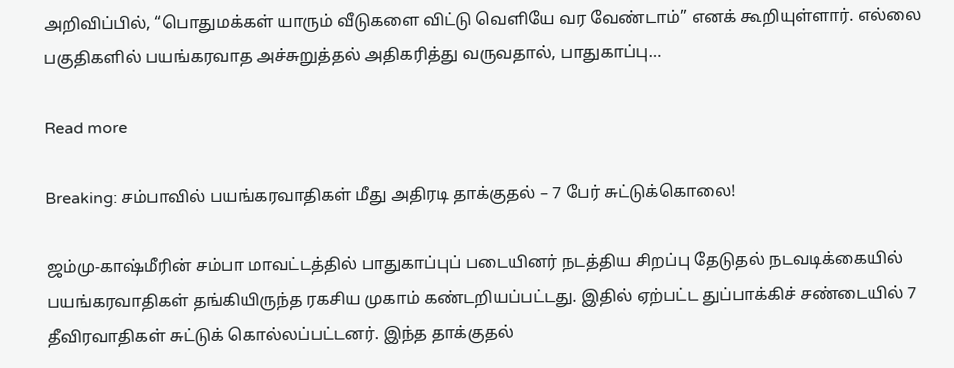அறிவிப்பில், “பொதுமக்கள் யாரும் வீடுகளை விட்டு வெளியே வர வேண்டாம்” எனக் கூறியுள்ளார். எல்லை பகுதிகளில் பயங்கரவாத அச்சுறுத்தல் அதிகரித்து வருவதால், பாதுகாப்பு…

Read more

Breaking: சம்பாவில் பயங்கரவாதிகள் மீது அதிரடி தாக்குதல் – 7 பேர் சுட்டுக்கொலை!

ஜம்மு-காஷ்மீரின் சம்பா மாவட்டத்தில் பாதுகாப்புப் படையினர் நடத்திய சிறப்பு தேடுதல் நடவடிக்கையில் பயங்கரவாதிகள் தங்கியிருந்த ரகசிய முகாம் கண்டறியப்பட்டது. இதில் ஏற்பட்ட துப்பாக்கிச் சண்டையில் 7 தீவிரவாதிகள் சுட்டுக் கொல்லப்பட்டனர். இந்த தாக்குதல்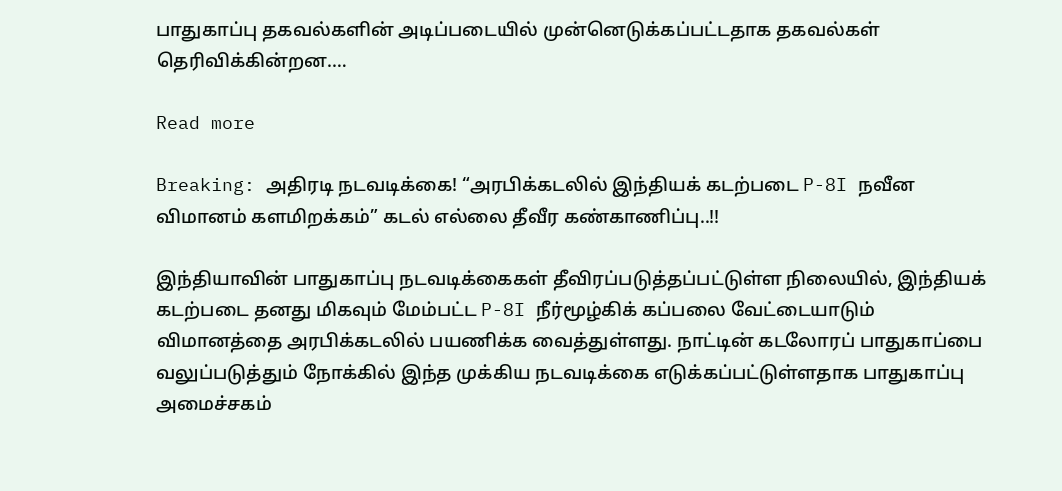பாதுகாப்பு தகவல்களின் அடிப்படையில் முன்னெடுக்கப்பட்டதாக தகவல்கள் தெரிவிக்கின்றன.…

Read more

Breaking: அதிரடி நடவடிக்கை! “அரபிக்கடலில் இந்தியக் கடற்படை P-8I நவீன விமானம் களமிறக்கம்” கடல் எல்லை தீவீர கண்காணிப்பு..!!

இந்தியாவின் பாதுகாப்பு நடவடிக்கைகள் தீவிரப்படுத்தப்பட்டுள்ள நிலையில், இந்தியக் கடற்படை தனது மிகவும் மேம்பட்ட P-8I நீர்மூழ்கிக் கப்பலை வேட்டையாடும்  விமானத்தை அரபிக்கடலில் பயணிக்க வைத்துள்ளது. நாட்டின் கடலோரப் பாதுகாப்பை வலுப்படுத்தும் நோக்கில் இந்த முக்கிய நடவடிக்கை எடுக்கப்பட்டுள்ளதாக பாதுகாப்பு அமைச்சகம்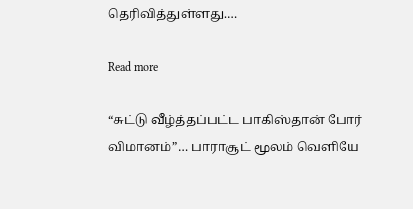தெரிவித்துள்ளது.…

Read more

“சுட்டு வீழ்த்தப்பட்ட பாகிஸ்தான் போர் விமானம்”… பாராசூட் மூலம் வெளியே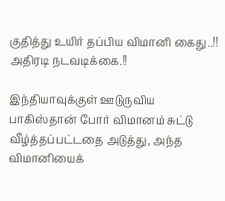குதித்து உயிர் தப்பிய விமானி கைது..!! அதிரடி நடவடிக்கை.!!

இந்தியாவுக்குள் ஊடுருவிய பாகிஸ்தான் போர் விமானம் சுட்டு வீழ்த்தப்பட்டதை அடுத்து, அந்த விமானியைக்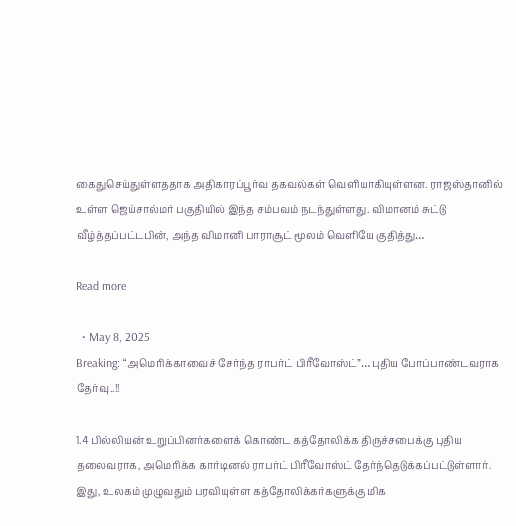கைதுசெய்துள்ளததாக அதிகாரப்பூர்வ தகவல்கள் வெளியாகியுள்ளன. ராஜஸ்தானில் உள்ள ஜெய்சால்மர் பகுதியில் இந்த சம்பவம் நடந்துள்ளது. விமானம் சுட்டு வீழ்த்தப்பட்டபின், அந்த விமானி பாராசூட் மூலம் வெளியே குதித்து…

Read more

  • May 8, 2025
Breaking: “அமெரிக்காவைச் சேர்ந்த ராபர்ட் பிரீவோஸ்ட்”… புதிய போப்பாண்டவராக தேர்வு..!!

1.4 பில்லியன் உறுப்பினர்களைக் கொண்ட கத்தோலிக்க திருச்சபைக்கு புதிய தலைவராக, அமெரிக்க கார்டினல் ராபர்ட் பிரீவோஸ்ட் தேர்ந்தெடுக்கப்பட்டுள்ளார். இது, உலகம் முழுவதும் பரவியுள்ள கத்தோலிக்கர்களுக்கு மிக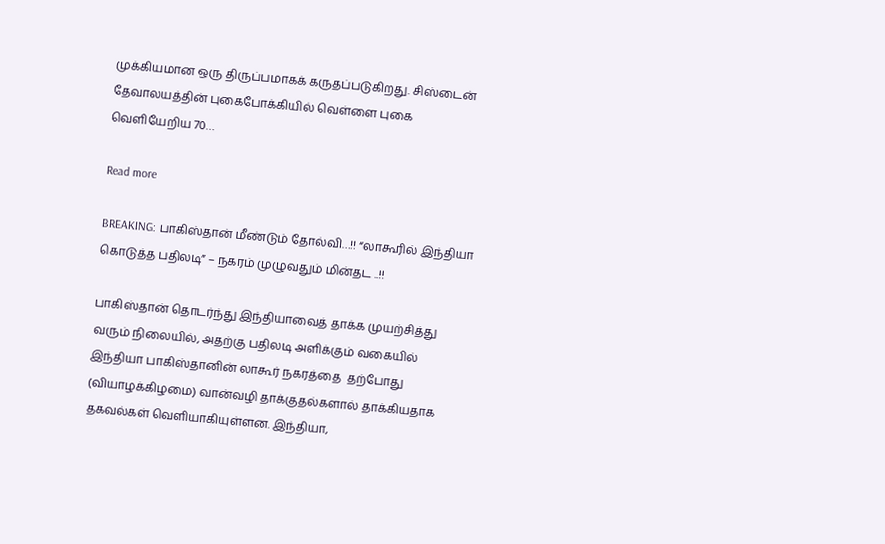முக்கியமான ஒரு திருப்பமாகக் கருதப்படுகிறது. சிஸ்டைன் தேவாலயத்தின் புகைபோக்கியில் வெள்ளை புகை வெளியேறிய 70…

Read more

BREAKING: பாகிஸ்தான் மீண்டும் தோல்வி…!! “லாகூரில் இந்தியா கொடுத்த பதிலடி” – நகரம் முழுவதும் மின்தட ..!!

பாகிஸ்தான் தொடர்ந்து இந்தியாவைத் தாக்க முயற்சித்து வரும் நிலையில், அதற்கு பதிலடி அளிக்கும் வகையில் இந்தியா பாகிஸ்தானின் லாகூர் நகரத்தை  தற்போது (வியாழக்கிழமை) வான்வழி தாக்குதல்களால் தாக்கியதாக தகவல்கள் வெளியாகியுள்ளன. இந்தியா,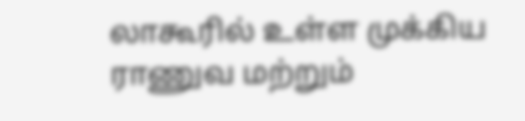லாகூரில் உள்ள முக்கிய ராணுவ மற்றும்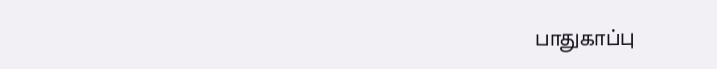பாதுகாப்பு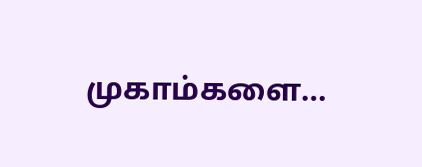முகாம்களை…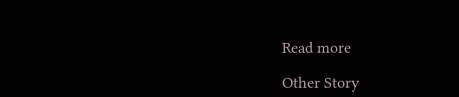Read more

Other Story